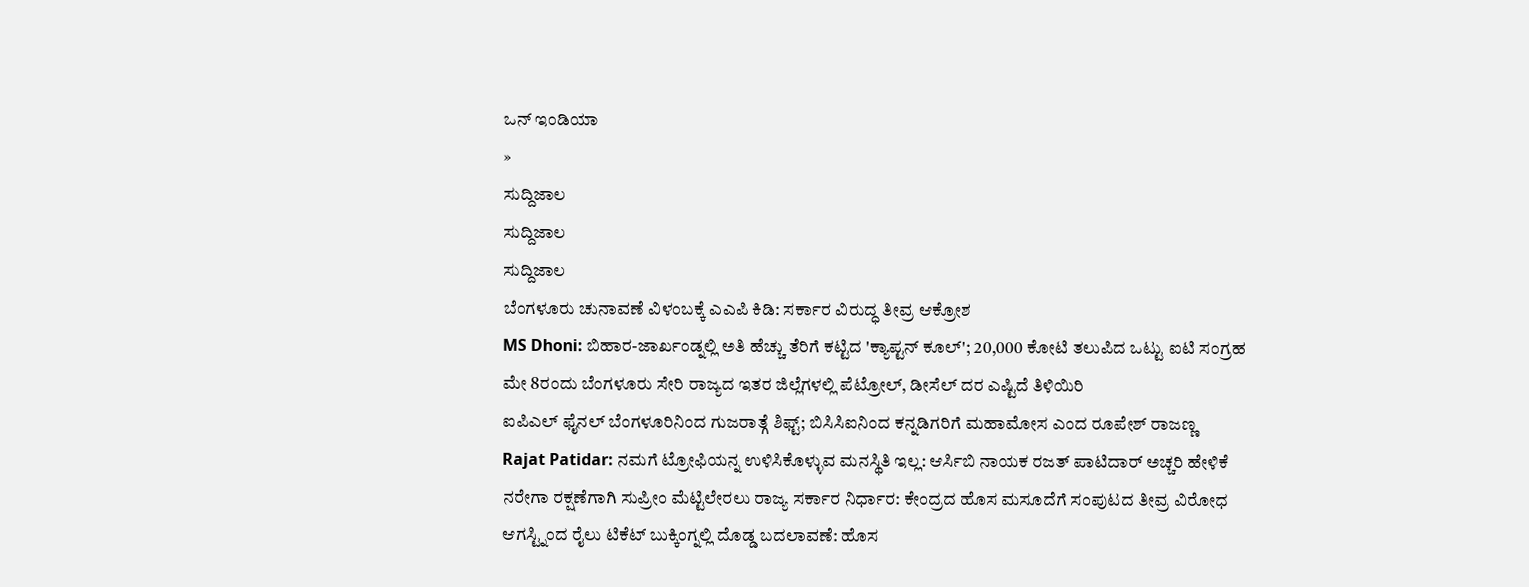ಒನ್ ಇಂಡಿಯಾ
»
ಸುದ್ದಿಜಾಲ
ಸುದ್ದಿಜಾಲ
ಸುದ್ದಿಜಾಲ
ಬೆಂಗಳೂರು ಚುನಾವಣೆ ವಿಳಂಬಕ್ಕೆ ಎಎಪಿ ಕಿಡಿ: ಸರ್ಕಾರ ವಿರುದ್ಧ ತೀವ್ರ ಆಕ್ರೋಶ
MS Dhoni: ಬಿಹಾರ-ಜಾರ್ಖಂಡ್ನಲ್ಲಿ ಅತಿ ಹೆಚ್ಚು ತೆರಿಗೆ ಕಟ್ಟಿದ 'ಕ್ಯಾಪ್ಟನ್ ಕೂಲ್'; 20,000 ಕೋಟಿ ತಲುಪಿದ ಒಟ್ಟು ಐಟಿ ಸಂಗ್ರಹ
ಮೇ 8ರಂದು ಬೆಂಗಳೂರು ಸೇರಿ ರಾಜ್ಯದ ಇತರ ಜಿಲ್ಲೆಗಳಲ್ಲಿ ಪೆಟ್ರೋಲ್, ಡೀಸೆಲ್ ದರ ಎಷ್ಟಿದೆ ತಿಳಿಯಿರಿ
ಐಪಿಎಲ್ ಫೈನಲ್ ಬೆಂಗಳೂರಿನಿಂದ ಗುಜರಾತ್ಗೆ ಶಿಫ್ಟ್; ಬಿಸಿಸಿಐನಿಂದ ಕನ್ನಡಿಗರಿಗೆ ಮಹಾಮೋಸ ಎಂದ ರೂಪೇಶ್ ರಾಜಣ್ಣ
Rajat Patidar: ನಮಗೆ ಟ್ರೋಫಿಯನ್ನ ಉಳಿಸಿಕೊಳ್ಳುವ ಮನಸ್ಥಿತಿ ಇಲ್ಲ: ಆರ್ಸಿಬಿ ನಾಯಕ ರಜತ್ ಪಾಟಿದಾರ್ ಅಚ್ಚರಿ ಹೇಳಿಕೆ
ನರೇಗಾ ರಕ್ಷಣೆಗಾಗಿ ಸುಪ್ರೀಂ ಮೆಟ್ಟಿಲೇರಲು ರಾಜ್ಯ ಸರ್ಕಾರ ನಿರ್ಧಾರ: ಕೇಂದ್ರದ ಹೊಸ ಮಸೂದೆಗೆ ಸಂಪುಟದ ತೀವ್ರ ವಿರೋಧ
ಆಗಸ್ಟ್ನಿಂದ ರೈಲು ಟಿಕೆಟ್ ಬುಕ್ಕಿಂಗ್ನಲ್ಲಿ ದೊಡ್ಡ ಬದಲಾವಣೆ: ಹೊಸ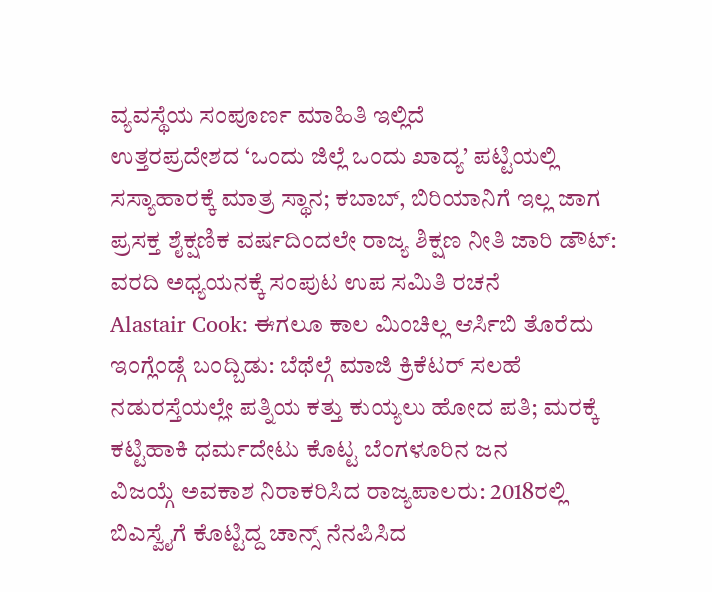ವ್ಯವಸ್ಥೆಯ ಸಂಪೂರ್ಣ ಮಾಹಿತಿ ಇಲ್ಲಿದೆ
ಉತ್ತರಪ್ರದೇಶದ ‘ಒಂದು ಜಿಲ್ಲೆ ಒಂದು ಖಾದ್ಯ’ ಪಟ್ಟಿಯಲ್ಲಿ ಸಸ್ಯಾಹಾರಕ್ಕೆ ಮಾತ್ರ ಸ್ಥಾನ; ಕಬಾಬ್, ಬಿರಿಯಾನಿಗೆ ಇಲ್ಲ ಜಾಗ
ಪ್ರಸಕ್ತ ಶೈಕ್ಷಣಿಕ ವರ್ಷದಿಂದಲೇ ರಾಜ್ಯ ಶಿಕ್ಷಣ ನೀತಿ ಜಾರಿ ಡೌಟ್: ವರದಿ ಅಧ್ಯಯನಕ್ಕೆ ಸಂಪುಟ ಉಪ ಸಮಿತಿ ರಚನೆ
Alastair Cook: ಈಗಲೂ ಕಾಲ ಮಿಂಚಿಲ್ಲ ಆರ್ಸಿಬಿ ತೊರೆದು ಇಂಗ್ಲೆಂಡ್ಗೆ ಬಂದ್ಬಿಡು: ಬೆಥೆಲ್ಗೆ ಮಾಜಿ ಕ್ರಿಕೆಟರ್ ಸಲಹೆ
ನಡುರಸ್ತೆಯಲ್ಲೇ ಪತ್ನಿಯ ಕತ್ತು ಕುಯ್ಯಲು ಹೋದ ಪತಿ; ಮರಕ್ಕೆ ಕಟ್ಟಿಹಾಕಿ ಧರ್ಮದೇಟು ಕೊಟ್ಟ ಬೆಂಗಳೂರಿನ ಜನ
ವಿಜಯ್ಗೆ ಅವಕಾಶ ನಿರಾಕರಿಸಿದ ರಾಜ್ಯಪಾಲರು: 2018ರಲ್ಲಿ ಬಿಎಸ್ವೈಗೆ ಕೊಟ್ಟಿದ್ದ ಚಾನ್ಸ್ ನೆನಪಿಸಿದ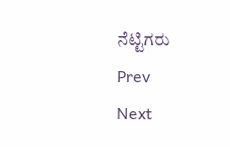ನೆಟ್ಟಿಗರು
Prev
Next